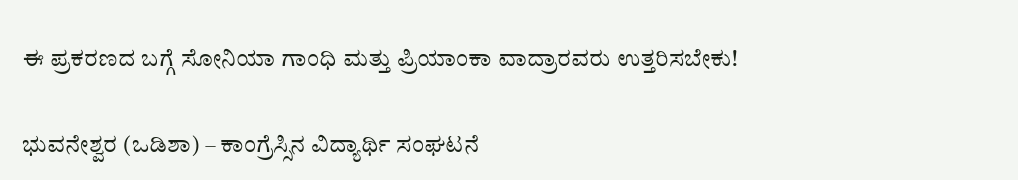ಈ ಪ್ರಕರಣದ ಬಗ್ಗೆ ಸೋನಿಯಾ ಗಾಂಧಿ ಮತ್ತು ಪ್ರಿಯಾಂಕಾ ವಾದ್ರಾರವರು ಉತ್ತರಿಸಬೇಕು!

ಭುವನೇಶ್ವರ (ಒಡಿಶಾ) – ಕಾಂಗ್ರೆಸ್ಸಿನ ವಿದ್ಯಾರ್ಥಿ ಸಂಘಟನೆ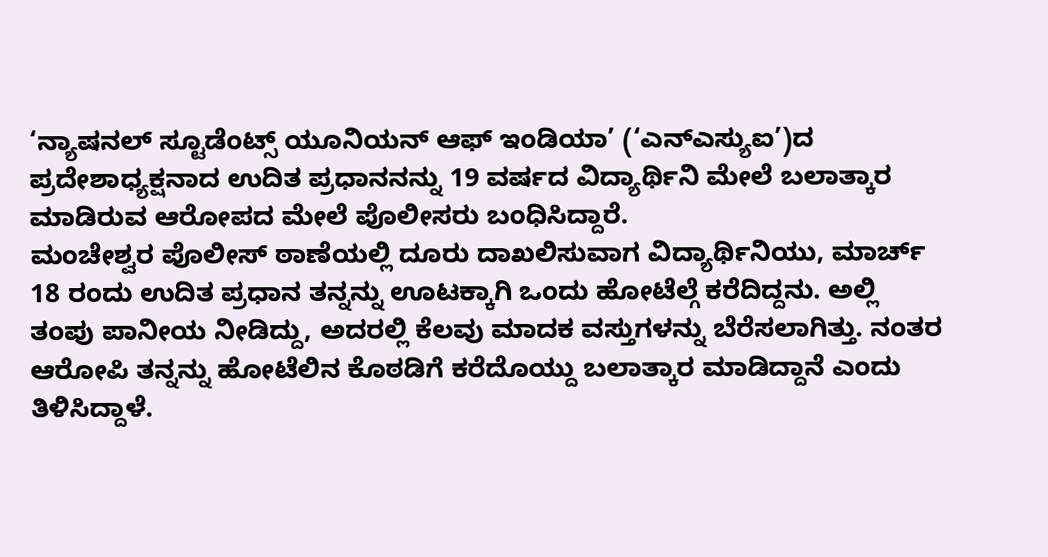‘ನ್ಯಾಷನಲ್ ಸ್ಟೂಡೆಂಟ್ಸ್ ಯೂನಿಯನ್ ಆಫ್ ಇಂಡಿಯಾ’ (‘ಎನ್ಎಸ್ಯುಐ’)ದ ಪ್ರದೇಶಾಧ್ಯಕ್ಷನಾದ ಉದಿತ ಪ್ರಧಾನನನ್ನು 19 ವರ್ಷದ ವಿದ್ಯಾರ್ಥಿನಿ ಮೇಲೆ ಬಲಾತ್ಕಾರ ಮಾಡಿರುವ ಆರೋಪದ ಮೇಲೆ ಪೊಲೀಸರು ಬಂಧಿಸಿದ್ದಾರೆ.
ಮಂಚೇಶ್ವರ ಪೊಲೀಸ್ ಠಾಣೆಯಲ್ಲಿ ದೂರು ದಾಖಲಿಸುವಾಗ ವಿದ್ಯಾರ್ಥಿನಿಯು, ಮಾರ್ಚ್ 18 ರಂದು ಉದಿತ ಪ್ರಧಾನ ತನ್ನನ್ನು ಊಟಕ್ಕಾಗಿ ಒಂದು ಹೋಟೆಲ್ಗೆ ಕರೆದಿದ್ದನು. ಅಲ್ಲಿ ತಂಪು ಪಾನೀಯ ನೀಡಿದ್ದು, ಅದರಲ್ಲಿ ಕೆಲವು ಮಾದಕ ವಸ್ತುಗಳನ್ನು ಬೆರೆಸಲಾಗಿತ್ತು. ನಂತರ ಆರೋಪಿ ತನ್ನನ್ನು ಹೋಟೆಲಿನ ಕೊಠಡಿಗೆ ಕರೆದೊಯ್ದು ಬಲಾತ್ಕಾರ ಮಾಡಿದ್ದಾನೆ ಎಂದು ತಿಳಿಸಿದ್ದಾಳೆ.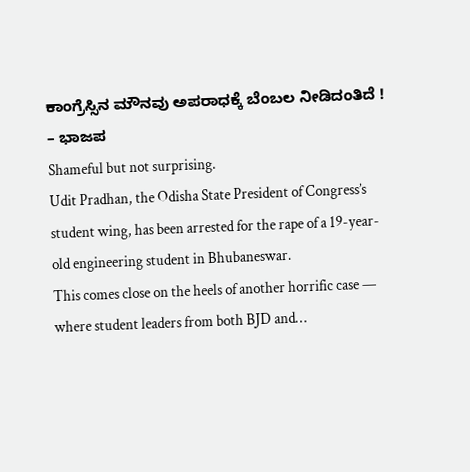ಕಾಂಗ್ರೆಸ್ಸಿನ ಮೌನವು ಅಪರಾಧಕ್ಕೆ ಬೆಂಬಲ ನೀಡಿದಂತಿದೆ ! – ಭಾಜಪ
Shameful but not surprising.
Udit Pradhan, the Odisha State President of Congress’s student wing, has been arrested for the rape of a 19-year-old engineering student in Bhubaneswar.
This comes close on the heels of another horrific case — where student leaders from both BJD and…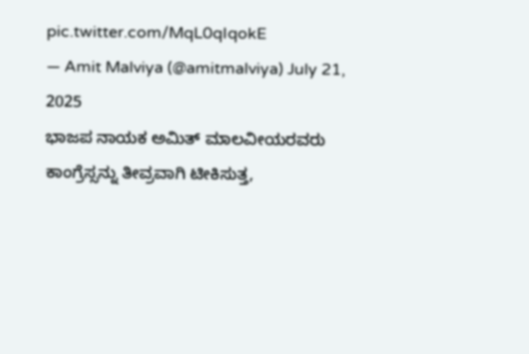pic.twitter.com/MqL0qIqokE
— Amit Malviya (@amitmalviya) July 21, 2025
ಭಾಜಪ ನಾಯಕ ಅಮಿತ್ ಮಾಲವೀಯರವರು ಕಾಂಗ್ರೆಸ್ಸನ್ನು ತೀವ್ರವಾಗಿ ಟೀಕಿಸುತ್ತ,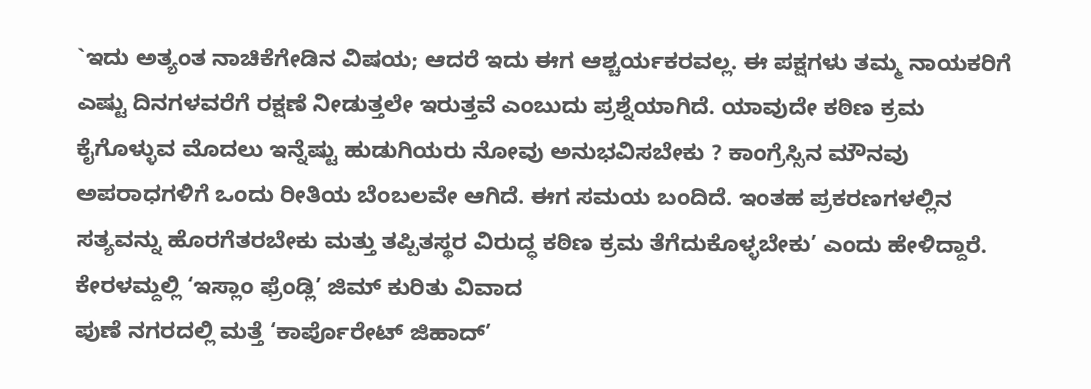`ಇದು ಅತ್ಯಂತ ನಾಚಿಕೆಗೇಡಿನ ವಿಷಯ; ಆದರೆ ಇದು ಈಗ ಆಶ್ಚರ್ಯಕರವಲ್ಲ. ಈ ಪಕ್ಷಗಳು ತಮ್ಮ ನಾಯಕರಿಗೆ ಎಷ್ಟು ದಿನಗಳವರೆಗೆ ರಕ್ಷಣೆ ನೀಡುತ್ತಲೇ ಇರುತ್ತವೆ ಎಂಬುದು ಪ್ರಶ್ನೆಯಾಗಿದೆ. ಯಾವುದೇ ಕಠಿಣ ಕ್ರಮ ಕೈಗೊಳ್ಳುವ ಮೊದಲು ಇನ್ನೆಷ್ಟು ಹುಡುಗಿಯರು ನೋವು ಅನುಭವಿಸಬೇಕು ? ಕಾಂಗ್ರೆಸ್ಸಿನ ಮೌನವು ಅಪರಾಧಗಳಿಗೆ ಒಂದು ರೀತಿಯ ಬೆಂಬಲವೇ ಆಗಿದೆ. ಈಗ ಸಮಯ ಬಂದಿದೆ. ಇಂತಹ ಪ್ರಕರಣಗಳಲ್ಲಿನ ಸತ್ಯವನ್ನು ಹೊರಗೆತರಬೇಕು ಮತ್ತು ತಪ್ಪಿತಸ್ಥರ ವಿರುದ್ಧ ಕಠಿಣ ಕ್ರಮ ತೆಗೆದುಕೊಳ್ಳಬೇಕು’ ಎಂದು ಹೇಳಿದ್ದಾರೆ.
ಕೇರಳಮ್ದಲ್ಲಿ ‘ಇಸ್ಲಾಂ ಫ್ರೆಂಡ್ಲಿ’ ಜಿಮ್ ಕುರಿತು ವಿವಾದ
ಪುಣೆ ನಗರದಲ್ಲಿ ಮತ್ತೆ ‘ಕಾರ್ಪೊರೇಟ್ ಜಿಹಾದ್’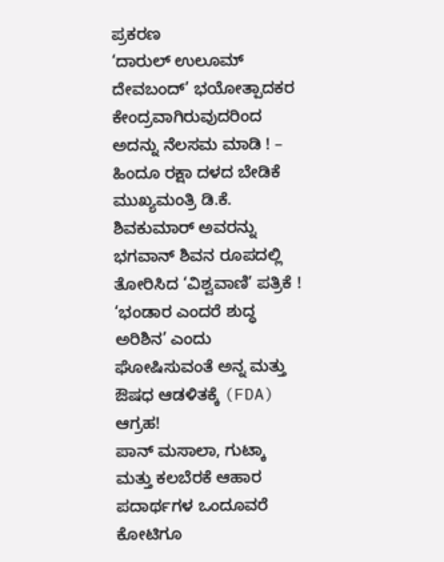ಪ್ರಕರಣ
‘ದಾರುಲ್ ಉಲೂಮ್ ದೇವಬಂದ್’ ಭಯೋತ್ಪಾದಕರ ಕೇಂದ್ರವಾಗಿರುವುದರಿಂದ ಅದನ್ನು ನೆಲಸಮ ಮಾಡಿ ! – ಹಿಂದೂ ರಕ್ಷಾ ದಳದ ಬೇಡಿಕೆ
ಮುಖ್ಯಮಂತ್ರಿ ಡಿ.ಕೆ. ಶಿವಕುಮಾರ್ ಅವರನ್ನು ಭಗವಾನ್ ಶಿವನ ರೂಪದಲ್ಲಿ ತೋರಿಸಿದ ‘ವಿಶ್ವವಾಣಿ’ ಪತ್ರಿಕೆ !
‘ಭಂಡಾರ ಎಂದರೆ ಶುದ್ಧ ಅರಿಶಿನ’ ಎಂದು ಘೋಷಿಸುವಂತೆ ಅನ್ನ ಮತ್ತು ಔಷಧ ಆಡಳಿತಕ್ಕೆ (FDA) ಆಗ್ರಹ!
ಪಾನ್ ಮಸಾಲಾ, ಗುಟ್ಕಾ ಮತ್ತು ಕಲಬೆರಕೆ ಆಹಾರ ಪದಾರ್ಥಗಳ ಒಂದೂವರೆ ಕೋಟಿಗೂ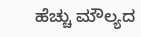ಹೆಚ್ಚು ಮೌಲ್ಯದ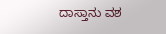ದಾಸ್ತಾನು ವಶ